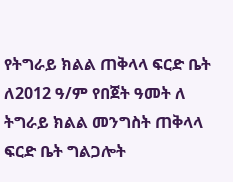የትግራይ ክልል ጠቅላላ ፍርድ ቤት ለ2012 ዓ/ም የበጀት ዓመት ለ ትግራይ ክልል መንግስት ጠቅላላ ፍርድ ቤት ግልጋሎት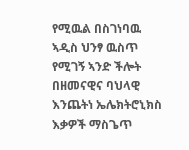የሚዉል በስገነባዉ ኣዲስ ህንፃ ዉስጥ የሚገኝ ኣንድ ችሎት በዘመናዊና ባህላዊ እንጨትነ ኤሌክትሮኒክስ እቃዎች ማስጌጥ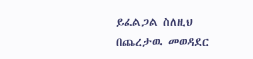ይፈልጋል ስለዚህ በጨረታዉ መወዳደር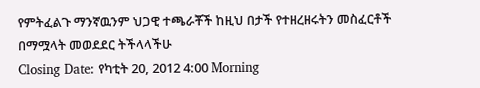የምትፈልጉ ማንኛዉንም ህጋዊ ተጫራቾች ከዚህ በታች የተዘረዘሩትን መስፈርቶች በማሟላት መወደደር ትችላላችሁ
Closing Date: የካቲት 20, 2012 4:00 Morning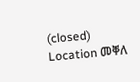(closed)
Location መቐለ